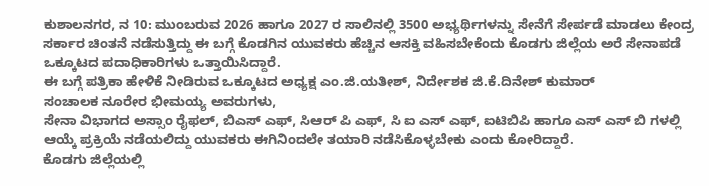ಕುಶಾಲನಗರ, ನ 10: ಮುಂಬರುವ 2026 ಹಾಗೂ 2027 ರ ಸಾಲಿನಲ್ಲಿ 3500 ಅಭ್ಯರ್ಥಿಗಳನ್ನು ಸೇನೆಗೆ ಸೇರ್ಪಡೆ ಮಾಡಲು ಕೇಂದ್ರ ಸರ್ಕಾರ ಚಿಂತನೆ ನಡೆಸುತ್ತಿದ್ದು ಈ ಬಗ್ಗೆ ಕೊಡಗಿನ ಯುವಕರು ಹೆಚ್ಚಿನ ಆಸಕ್ತಿ ವಹಿಸಬೇಕೆಂದು ಕೊಡಗು ಜಿಲ್ಲೆಯ ಅರೆ ಸೇನಾಪಡೆ ಒಕ್ಕೂಟದ ಪದಾಧಿಕಾರಿಗಳು ಒತ್ತಾಯಿಸಿದ್ದಾರೆ.
ಈ ಬಗ್ಗೆ ಪತ್ರಿಕಾ ಹೇಳಿಕೆ ನೀಡಿರುವ ಒಕ್ಕೂಟದ ಅಧ್ಯಕ್ಷ ಎಂ.ಜಿ.ಯತೀಶ್, ನಿರ್ದೇಶಕ ಜಿ.ಕೆ.ದಿನೇಶ್ ಕುಮಾರ್
ಸಂಚಾಲಕ ನೂರೇರ ಭೀಮಯ್ಯ ಅವರುಗಳು,
ಸೇನಾ ವಿಭಾಗದ ಅಸ್ಸಾಂ ರೈಫಲ್, ಬಿಎಸ್ ಎಫ್, ಸಿಆರ್ ಪಿ ಎಫ್, ಸಿ ಐ ಎಸ್ ಎಫ್, ಐಟಿಬಿಪಿ ಹಾಗೂ ಎಸ್ ಎಸ್ ಬಿ ಗಳಲ್ಲಿ ಆಯ್ಕೆ ಪ್ರಕ್ರಿಯೆ ನಡೆಯಲಿದ್ದು ಯುವಕರು ಈಗಿನಿಂದಲೇ ತಯಾರಿ ನಡೆಸಿಕೊಳ್ಳಬೇಕು ಎಂದು ಕೋರಿದ್ದಾರೆ.
ಕೊಡಗು ಜಿಲ್ಲೆಯಲ್ಲಿ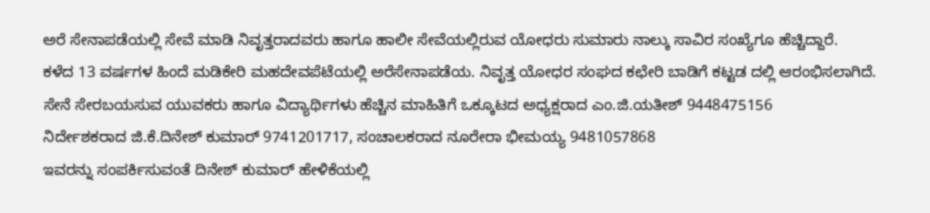ಅರೆ ಸೇನಾಪಡೆಯಲ್ಲಿ ಸೇವೆ ಮಾಡಿ ನಿವೃತ್ತರಾದವರು ಹಾಗೂ ಹಾಲೀ ಸೇವೆಯಲ್ಲಿರುವ ಯೋಧರು ಸುಮಾರು ನಾಲ್ಕು ಸಾವಿರ ಸಂಖ್ಯೆಗೂ ಹೆಚ್ಚಿದ್ದಾರೆ.
ಕಳೆದ 13 ವರ್ಷಗಳ ಹಿಂದೆ ಮಡಿಕೇರಿ ಮಹದೇವಪೆಟೆಯಲ್ಲಿ ಅರೆಸೇನಾಪಡೆಯ. ನಿವೃತ್ತ ಯೋಧರ ಸಂಘದ ಕಛೇರಿ ಬಾಡಿಗೆ ಕಟ್ಟಡ ದಲ್ಲಿ ಆರಂಭಿಸಲಾಗಿದೆ.
ಸೇನೆ ಸೇರಬಯಸುವ ಯುವಕರು ಹಾಗೂ ವಿದ್ಯಾರ್ಥಿಗಳು ಹೆಚ್ಚಿನ ಮಾಹಿತಿಗೆ ಒಕ್ಕೂಟದ ಅಧ್ಯಕ್ಷರಾದ ಎಂ.ಜಿ.ಯತೀಶ್ 9448475156
ನಿರ್ದೇಶಕರಾದ ಜಿ.ಕೆ.ದಿನೇಶ್ ಕುಮಾರ್ 9741201717, ಸಂಚಾಲಕರಾದ ನೂರೇರಾ ಭೀಮಯ್ಯ 9481057868
ಇವರನ್ನು ಸಂಪರ್ಕಿಸುವಂತೆ ದಿನೇಶ್ ಕುಮಾರ್ ಹೇಳಿಕೆಯಲ್ಲಿ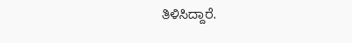ತಿಳಿಸಿದ್ದಾರೆ.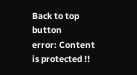Back to top button
error: Content is protected !!